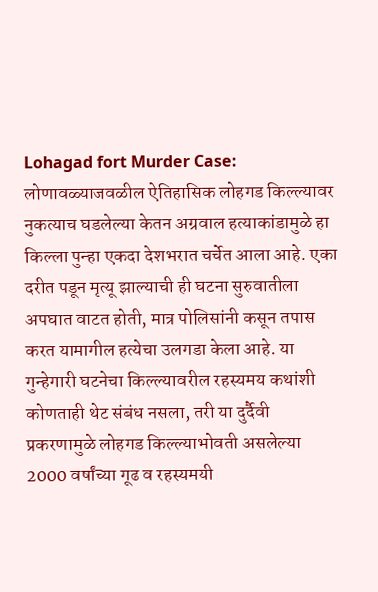Lohagad fort Murder Case: लोणावळ्याजवळील ऐतिहासिक लोहगड किल्ल्यावर नुकत्याच घडलेल्या केतन अग्रवाल हत्याकांडामुळे हा किल्ला पुन्हा एकदा देशभरात चर्चेत आला आहे. एका दरीत पडून मृत्यू झाल्याची ही घटना सुरुवातीला अपघात वाटत होती, मात्र पोलिसांनी कसून तपास करत यामागील हत्येचा उलगडा केला आहे. या गुन्हेगारी घटनेचा किल्ल्यावरील रहस्यमय कथांशी कोणताही थेट संबंध नसला, तरी या दुर्दैवी प्रकरणामुळे लोहगड किल्ल्याभोवती असलेल्या 2000 वर्षांच्या गूढ व रहस्यमयी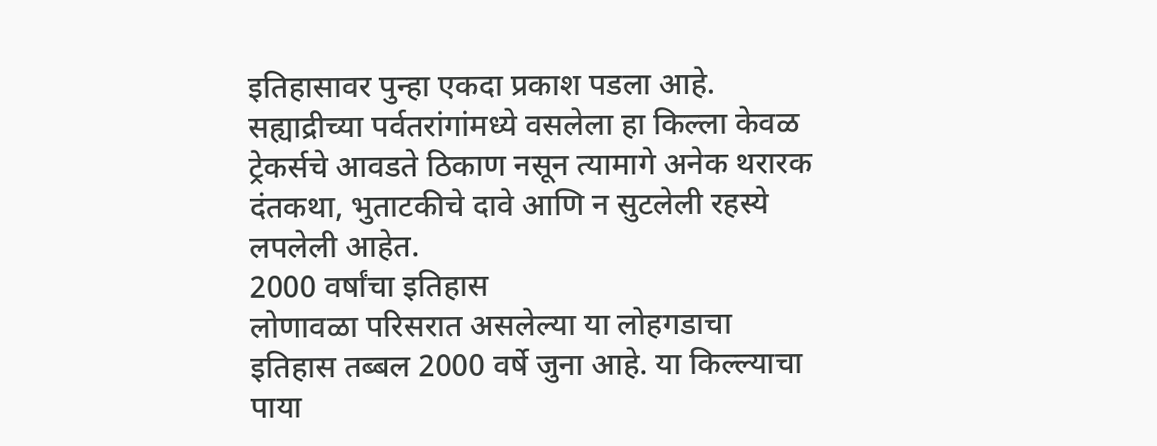इतिहासावर पुन्हा एकदा प्रकाश पडला आहे. सह्याद्रीच्या पर्वतरांगांमध्ये वसलेला हा किल्ला केवळ ट्रेकर्सचे आवडते ठिकाण नसून त्यामागे अनेक थरारक दंतकथा, भुताटकीचे दावे आणि न सुटलेली रहस्ये लपलेली आहेत.
2000 वर्षांचा इतिहास
लोणावळा परिसरात असलेल्या या लोहगडाचा इतिहास तब्बल 2000 वर्षे जुना आहे. या किल्ल्याचा पाया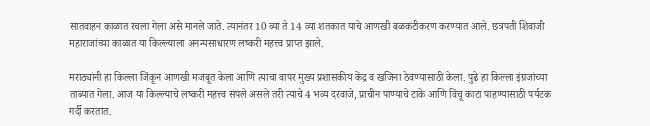सातवाहन काळात रचला गेला असे मानले जाते. त्यानंतर 10 व्या ते 14 व्या शतकात याचे आणखी बळकटीकरण करण्यात आले. छत्रपती शिवाजी महाराजांच्या काळात या किल्ल्याला अनन्यसाधारण लष्करी महत्त्व प्राप्त झाले.

मराठ्यांनी हा किल्ला जिंकून आणखी मजबूत केला आणि त्याचा वापर मुख्य प्रशासकीय केंद्र व खजिना ठेवण्यासाठी केला. पुढे हा किल्ला इंग्रजांच्या ताब्यात गेला. आज या किल्ल्याचे लष्करी महत्त्व संपले असले तरी त्याचे 4 भव्य दरवाजे, प्राचीन पाण्याचे टाके आणि विंचू काटा पाहण्यासाठी पर्यटक गर्दी करतात.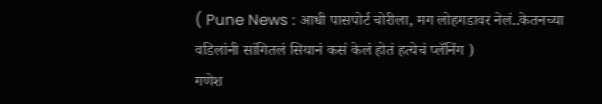( Pune News : आधी पासपोर्ट चोरीला, मग लोहगडावर नेलं..केतनच्या वडिलांनी सांगितलं सियानं कसं केलं होतं हत्येचं प्लॅनिंग )
गणेश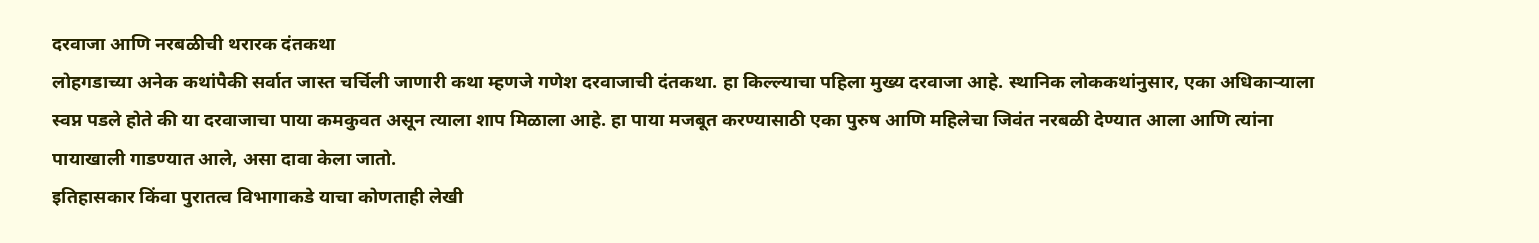दरवाजा आणि नरबळीची थरारक दंतकथा
लोहगडाच्या अनेक कथांपैकी सर्वात जास्त चर्चिली जाणारी कथा म्हणजे गणेश दरवाजाची दंतकथा. हा किल्ल्याचा पहिला मुख्य दरवाजा आहे. स्थानिक लोककथांनुसार, एका अधिकाऱ्याला स्वप्न पडले होते की या दरवाजाचा पाया कमकुवत असून त्याला शाप मिळाला आहे. हा पाया मजबूत करण्यासाठी एका पुरुष आणि महिलेचा जिवंत नरबळी देण्यात आला आणि त्यांना पायाखाली गाडण्यात आले, असा दावा केला जातो.
इतिहासकार किंवा पुरातत्व विभागाकडे याचा कोणताही लेखी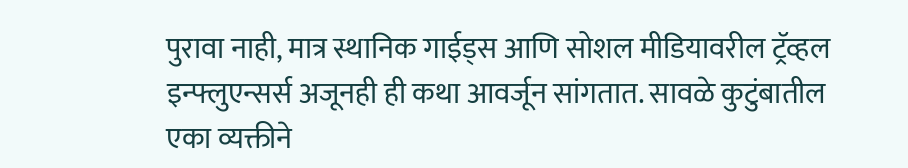पुरावा नाही, मात्र स्थानिक गाईड्स आणि सोशल मीडियावरील ट्रॅव्हल इन्फ्लुएन्सर्स अजूनही ही कथा आवर्जून सांगतात. सावळे कुटुंबातील एका व्यक्तीने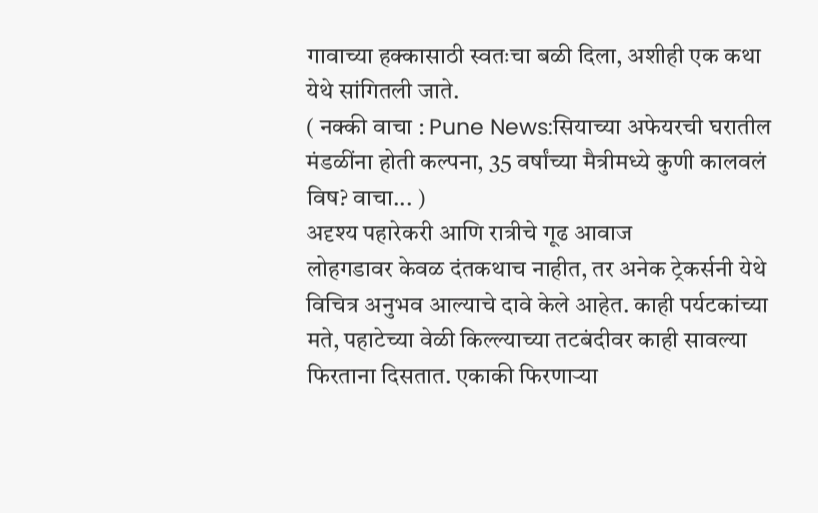गावाच्या हक्कासाठी स्वतःचा बळी दिला, अशीही एक कथा येथे सांगितली जाते.
( नक्की वाचा : Pune News:सियाच्या अफेयरची घरातील मंडळींना होती कल्पना, 35 वर्षांच्या मैत्रीमध्ये कुणी कालवलं विष? वाचा... )
अदृश्य पहारेकरी आणि रात्रीचे गूढ आवाज
लोहगडावर केवळ दंतकथाच नाहीत, तर अनेक ट्रेकर्सनी येथे विचित्र अनुभव आल्याचे दावे केले आहेत. काही पर्यटकांच्या मते, पहाटेच्या वेळी किल्ल्याच्या तटबंदीवर काही सावल्या फिरताना दिसतात. एकाकी फिरणाऱ्या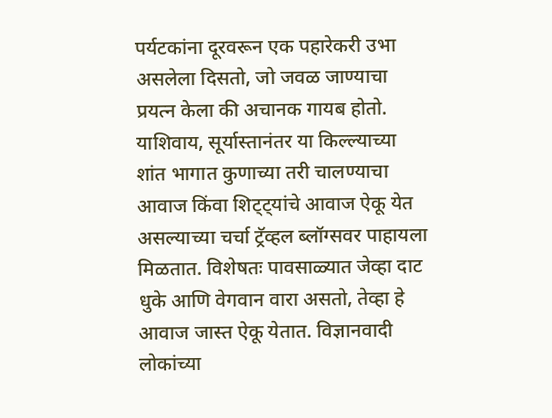पर्यटकांना दूरवरून एक पहारेकरी उभा असलेला दिसतो, जो जवळ जाण्याचा प्रयत्न केला की अचानक गायब होतो.
याशिवाय, सूर्यास्तानंतर या किल्ल्याच्या शांत भागात कुणाच्या तरी चालण्याचा आवाज किंवा शिट्ट्यांचे आवाज ऐकू येत असल्याच्या चर्चा ट्रॅव्हल ब्लॉग्सवर पाहायला मिळतात. विशेषतः पावसाळ्यात जेव्हा दाट धुके आणि वेगवान वारा असतो, तेव्हा हे आवाज जास्त ऐकू येतात. विज्ञानवादी लोकांच्या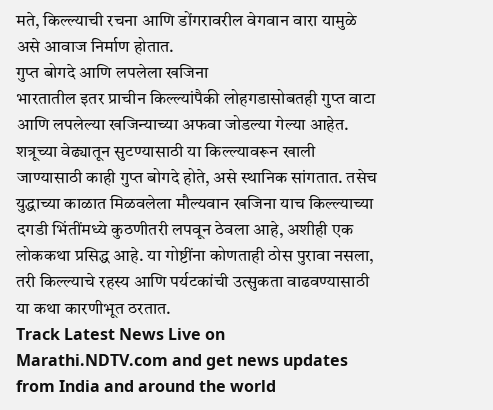मते, किल्ल्याची रचना आणि डोंगरावरील वेगवान वारा यामुळे असे आवाज निर्माण होतात.
गुप्त बोगदे आणि लपलेला खजिना
भारतातील इतर प्राचीन किल्ल्यांपैकी लोहगडासोबतही गुप्त वाटा आणि लपलेल्या खजिन्याच्या अफवा जोडल्या गेल्या आहेत. शत्रूच्या वेढ्यातून सुटण्यासाठी या किल्ल्यावरून खाली जाण्यासाठी काही गुप्त बोगदे होते, असे स्थानिक सांगतात. तसेच युद्धाच्या काळात मिळवलेला मौल्यवान खजिना याच किल्ल्याच्या दगडी भिंतींमध्ये कुठणीतरी लपवून ठेवला आहे, अशीही एक लोककथा प्रसिद्ध आहे. या गोष्टींना कोणताही ठोस पुरावा नसला, तरी किल्ल्याचे रहस्य आणि पर्यटकांची उत्सुकता वाढवण्यासाठी या कथा कारणीभूत ठरतात.
Track Latest News Live on Marathi.NDTV.com and get news updates from India and around the world